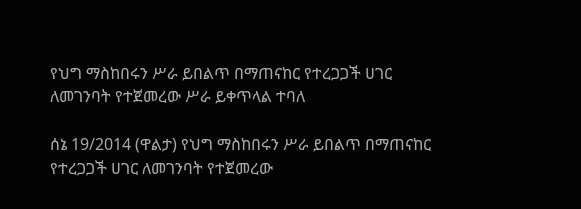የህግ ማስከበሩን ሥራ ይበልጥ በማጠናከር የተረጋጋች ሀገር ለመገንባት የተጀመረው ሥራ ይቀጥላል ተባለ

ሰኔ 19/2014 (ዋልታ) የህግ ማስከበሩን ሥራ ይበልጥ በማጠናከር የተረጋጋች ሀገር ለመገንባት የተጀመረው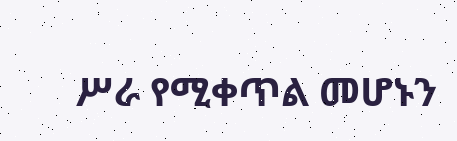ሥራ የሚቀጥል መሆኑን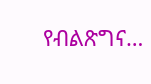የብልጽግና…